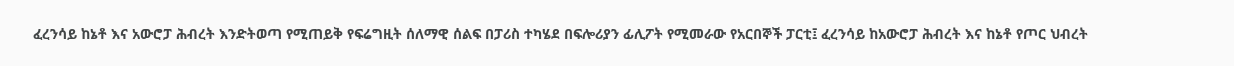ፈረንሳይ ከኔቶ እና አውሮፓ ሕብረት እንድትወጣ የሚጠይቅ የፍሬግዚት ሰለማዊ ሰልፍ በፓሪስ ተካሄደ በፍሎሪያን ፊሊፖት የሚመራው የአርበኞች ፓርቲ፤ ፈረንሳይ ከአውሮፓ ሕብረት እና ከኔቶ የጦር ህብረት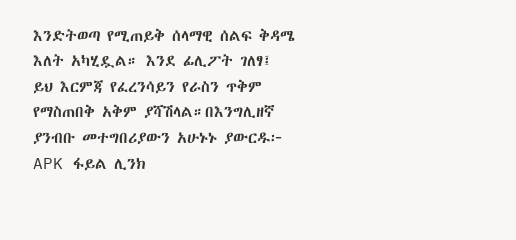እንድትወጣ የሚጠይቅ ሰላማዊ ሰልፍ ቅዳሜ እለት አካሂዷል። እንደ ፊሊፖት ገለፃ፤ ይህ እርምጃ የፈረንሳይን የራስን ጥቅም የማስጠበቅ አቅም ያሻሽላል።በእንግሊዘኛ ያንብቡ መተግበሪያውን አሁኑኑ ያውርዱ፦ APK ፋይል ሊንክ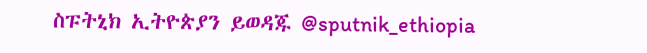ስፑትኒክ ኢትዮጵያን ይወዳጁ @sputnik_ethiopia